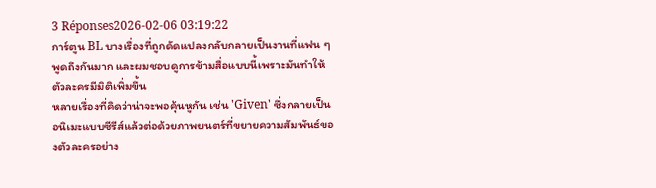3 Réponses2026-02-06 03:19:22
การ์ตูน BL บางเรื่องที่ถูกดัดแปลงกลับกลายเป็นงานที่แฟน ๆ พูดถึงกันมาก และผมชอบดูการข้ามสื่อแบบนี้เพราะมันทำให้ตัวละครมีมิติเพิ่มขึ้น
หลายเรื่องที่คิดว่าน่าจะพอคุ้นหูกัน เช่น 'Given' ซึ่งกลายเป็นอนิเมะแบบซีรีส์แล้วต่อด้วยภาพยนตร์ที่ขยายความสัมพันธ์ของตัวละครอย่าง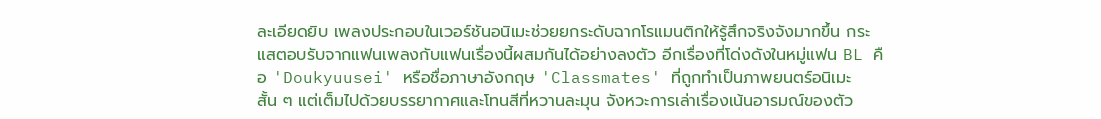ละเอียดยิบ เพลงประกอบในเวอร์ชันอนิเมะช่วยยกระดับฉากโรแมนติกให้รู้สึกจริงจังมากขึ้น กระแสตอบรับจากแฟนเพลงกับแฟนเรื่องนี้ผสมกันได้อย่างลงตัว อีกเรื่องที่โด่งดังในหมู่แฟน BL คือ 'Doukyuusei' หรือชื่อภาษาอังกฤษ 'Classmates' ที่ถูกทำเป็นภาพยนตร์อนิเมะสั้น ๆ แต่เต็มไปด้วยบรรยากาศและโทนสีที่หวานละมุน จังหวะการเล่าเรื่องเน้นอารมณ์ของตัว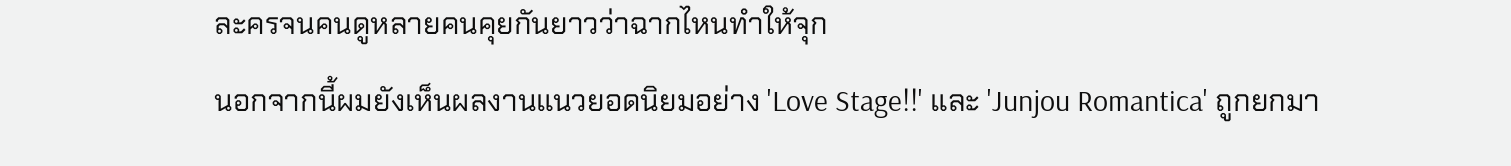ละครจนคนดูหลายคนคุยกันยาวว่าฉากไหนทำให้จุก
นอกจากนี้ผมยังเห็นผลงานแนวยอดนิยมอย่าง 'Love Stage!!' และ 'Junjou Romantica' ถูกยกมา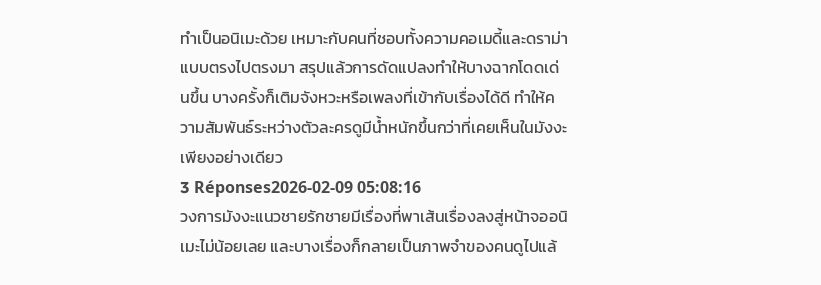ทำเป็นอนิเมะด้วย เหมาะกับคนที่ชอบทั้งความคอเมดี้และดราม่าแบบตรงไปตรงมา สรุปแล้วการดัดแปลงทำให้บางฉากโดดเด่นขึ้น บางครั้งก็เติมจังหวะหรือเพลงที่เข้ากับเรื่องได้ดี ทำให้ความสัมพันธ์ระหว่างตัวละครดูมีน้ำหนักขึ้นกว่าที่เคยเห็นในมังงะเพียงอย่างเดียว
3 Réponses2026-02-09 05:08:16
วงการมังงะแนวชายรักชายมีเรื่องที่พาเส้นเรื่องลงสู่หน้าจออนิเมะไม่น้อยเลย และบางเรื่องก็กลายเป็นภาพจำของคนดูไปแล้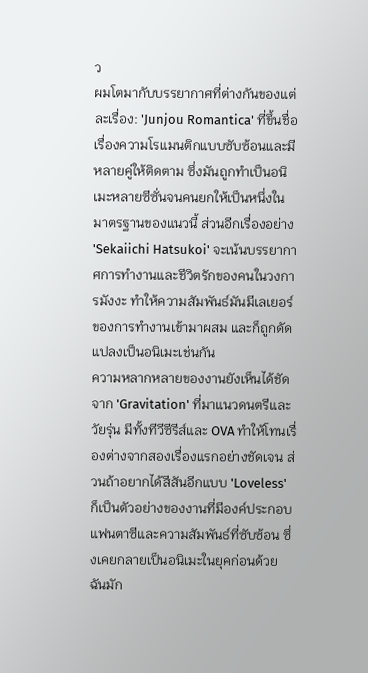ว
ผมโตมากับบรรยากาศที่ต่างกันของแต่ละเรื่อง: 'Junjou Romantica' ที่ขึ้นชื่อเรื่องความโรแมนติกแบบซับซ้อนและมีหลายคู่ให้ติดตาม ซึ่งมันถูกทำเป็นอนิเมะหลายซีซั่นจนคนยกให้เป็นหนึ่งในมาตรฐานของแนวนี้ ส่วนอีกเรื่องอย่าง 'Sekaiichi Hatsukoi' จะเน้นบรรยากาศการทำงานและชีวิตรักของคนในวงการมังงะ ทำให้ความสัมพันธ์มันมีเลเยอร์ของการทำงานเข้ามาผสม และก็ถูกดัดแปลงเป็นอนิเมะเช่นกัน
ความหลากหลายของงานยังเห็นได้ชัดจาก 'Gravitation' ที่มาแนวดนตรีและวัยรุ่น มีทั้งทีวีซีรีส์และ OVA ทำให้โทนเรื่องต่างจากสองเรื่องแรกอย่างชัดเจน ส่วนถ้าอยากได้สีสันอีกแบบ 'Loveless' ก็เป็นตัวอย่างของงานที่มีองค์ประกอบแฟนตาซีและความสัมพันธ์ที่ซับซ้อน ซึ่งเคยกลายเป็นอนิเมะในยุคก่อนด้วย ฉันมัก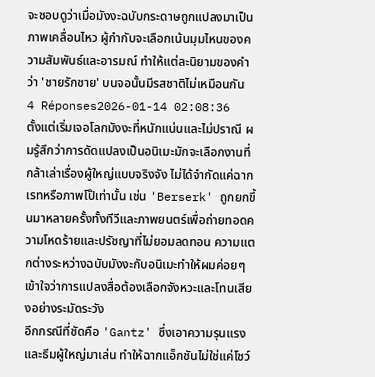จะชอบดูว่าเมื่อมังงะฉบับกระดาษถูกแปลงมาเป็นภาพเคลื่อนไหว ผู้กำกับจะเลือกเน้นมุมไหนของความสัมพันธ์และอารมณ์ ทำให้แต่ละนิยามของคำว่า 'ชายรักชาย' บนจอนั้นมีรสชาติไม่เหมือนกัน
4 Réponses2026-01-14 02:08:36
ตั้งแต่เริ่มเจอโลกมังงะที่หนักแน่นและไม่ปราณี ผมรู้สึกว่าการดัดแปลงเป็นอนิเมะมักจะเลือกงานที่กล้าเล่าเรื่องผู้ใหญ่แบบจริงจัง ไม่ได้จำกัดแค่ฉากเรทหรือภาพโป๊เท่านั้น เช่น 'Berserk' ถูกยกขึ้นมาหลายครั้งทั้งทีวีและภาพยนตร์เพื่อถ่ายทอดความโหดร้ายและปรัชญาที่ไม่ยอมลดทอน ความแตกต่างระหว่างฉบับมังงะกับอนิเมะทำให้ผมค่อยๆ เข้าใจว่าการแปลงสื่อต้องเลือกจังหวะและโทนเสียงอย่างระมัดระวัง
อีกกรณีที่ชัดคือ 'Gantz' ซึ่งเอาความรุนแรงและธีมผู้ใหญ่มาเล่น ทำให้ฉากแอ็กชันไม่ใช่แค่โชว์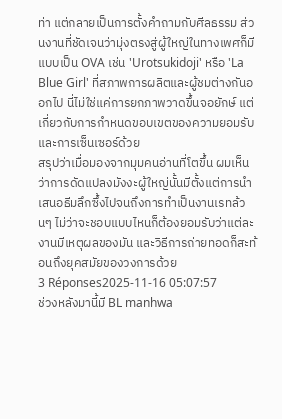ท่า แต่กลายเป็นการตั้งคำถามกับศีลธรรม ส่วนงานที่ชัดเจนว่ามุ่งตรงสู่ผู้ใหญ่ในทางเพศก็มีแบบเป็น OVA เช่น 'Urotsukidoji' หรือ 'La Blue Girl' ที่สภาพการผลิตและผู้ชมต่างกันออกไป นี่ไม่ใช่แค่การยกภาพวาดขึ้นจอยักษ์ แต่เกี่ยวกับการกำหนดขอบเขตของความยอมรับและการเซ็นเซอร์ด้วย
สรุปว่าเมื่อมองจากมุมคนอ่านที่โตขึ้น ผมเห็นว่าการดัดแปลงมังงะผู้ใหญ่นั้นมีตั้งแต่การนำเสนอธีมลึกซึ้งไปจนถึงการทำเป็นงานเรทล้วนๆ ไม่ว่าจะชอบแบบไหนก็ต้องยอมรับว่าแต่ละงานมีเหตุผลของมัน และวิธีการถ่ายทอดก็สะท้อนถึงยุคสมัยของวงการด้วย
3 Réponses2025-11-16 05:07:57
ช่วงหลังมานี้มี BL manhwa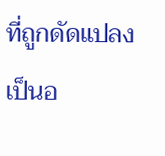ที่ถูกดัดแปลงเป็นอ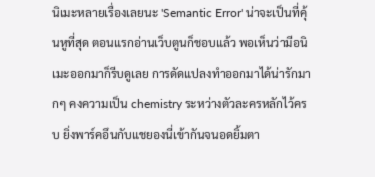นิเมะหลายเรื่องเลยนะ 'Semantic Error' น่าจะเป็นที่คุ้นหูที่สุด ตอนแรกอ่านเว็บตูนก็ชอบแล้ว พอเห็นว่ามีอนิเมะออกมาก็รีบดูเลย การดัดแปลงทำออกมาได้น่ารักมากๆ คงความเป็น chemistry ระหว่างตัวละครหลักไว้ครบ ยิ่งพาร์คอึนกับแชยองนี่เข้ากันจนอดยิ้มตา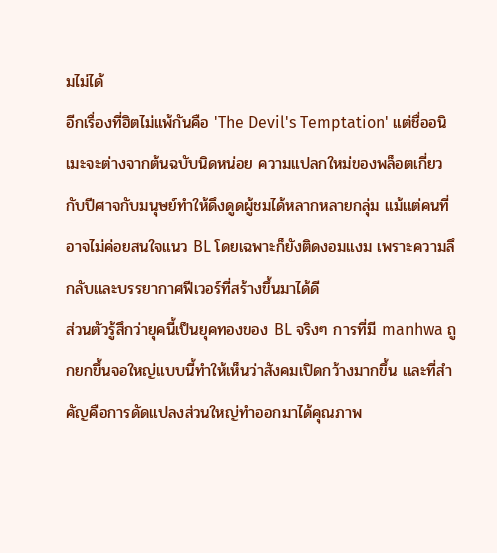มไม่ได้
อีกเรื่องที่ฮิตไม่แพ้กันคือ 'The Devil's Temptation' แต่ชื่ออนิเมะจะต่างจากต้นฉบับนิดหน่อย ความแปลกใหม่ของพล็อตเกี่ยวกับปีศาจกับมนุษย์ทำให้ดึงดูดผู้ชมได้หลากหลายกลุ่ม แม้แต่คนที่อาจไม่ค่อยสนใจแนว BL โดยเฉพาะก็ยังติดงอมแงม เพราะความลึกลับและบรรยากาศฟีเวอร์ที่สร้างขึ้นมาได้ดี
ส่วนตัวรู้สึกว่ายุคนี้เป็นยุคทองของ BL จริงๆ การที่มี manhwa ถูกยกขึ้นจอใหญ่แบบนี้ทำให้เห็นว่าสังคมเปิดกว้างมากขึ้น และที่สำคัญคือการดัดแปลงส่วนใหญ่ทำออกมาได้คุณภาพ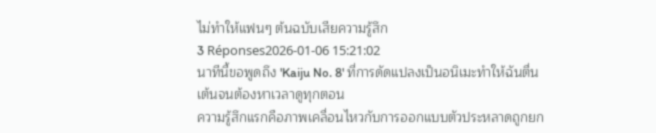ไม่ทำให้แฟนๆ ต้นฉบับเสียความรู้สึก
3 Réponses2026-01-06 15:21:02
นาทีนี้ขอพูดถึง 'Kaiju No. 8' ที่การดัดแปลงเป็นอนิเมะทำให้ฉันตื่นเต้นจนต้องหาเวลาดูทุกตอน
ความรู้สึกแรกคือภาพเคลื่อนไหวกับการออกแบบตัวประหลาดถูกยก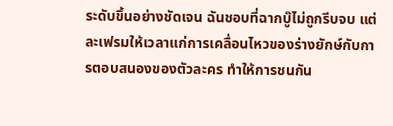ระดับขึ้นอย่างชัดเจน ฉันชอบที่ฉากบู๊ไม่ถูกรีบจบ แต่ละเฟรมให้เวลาแก่การเคลื่อนไหวของร่างยักษ์กับการตอบสนองของตัวละคร ทำให้การชนกัน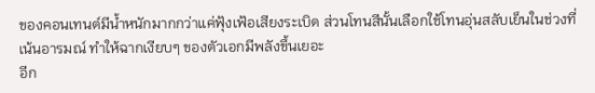ของคอนเทนต์มีน้ำหนักมากกว่าแค่ฟุ้งเฟ้อเสียงระเบิด ส่วนโทนสีนั้นเลือกใช้โทนอุ่นสลับเย็นในช่วงที่เน้นอารมณ์ ทำให้ฉากเงียบๆ ของตัวเอกมีพลังขึ้นเยอะ
อีก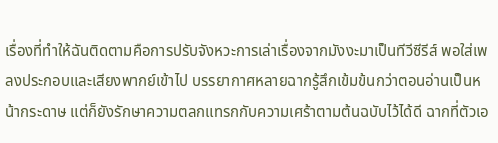เรื่องที่ทำให้ฉันติดตามคือการปรับจังหวะการเล่าเรื่องจากมังงะมาเป็นทีวีซีรีส์ พอใส่เพลงประกอบและเสียงพากย์เข้าไป บรรยากาศหลายฉากรู้สึกเข้มข้นกว่าตอนอ่านเป็นหน้ากระดาษ แต่ก็ยังรักษาความตลกแทรกกับความเศร้าตามต้นฉบับไว้ได้ดี ฉากที่ตัวเอ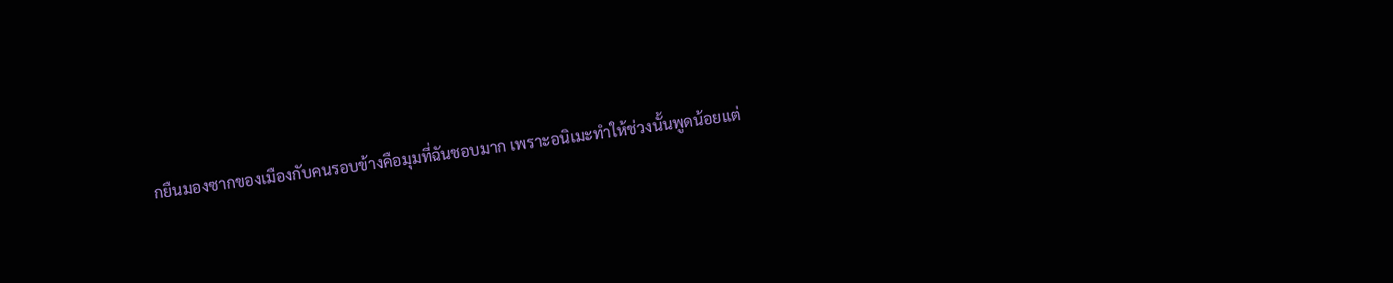กยืนมองซากของเมืองกับคนรอบข้างคือมุมที่ฉันชอบมาก เพราะอนิเมะทำให้ช่วงนั้นพูดน้อยแต่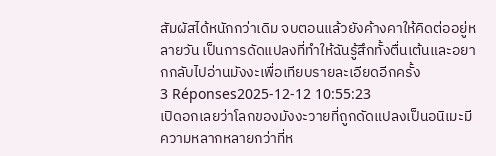สัมผัสได้หนักกว่าเดิม จบตอนแล้วยังค้างคาให้คิดต่ออยู่หลายวัน เป็นการดัดแปลงที่ทำให้ฉันรู้สึกทั้งตื่นเต้นและอยากกลับไปอ่านมังงะเพื่อเทียบรายละเอียดอีกครั้ง
3 Réponses2025-12-12 10:55:23
เปิดอกเลยว่าโลกของมังงะวายที่ถูกดัดแปลงเป็นอนิเมะมีความหลากหลายกว่าที่ห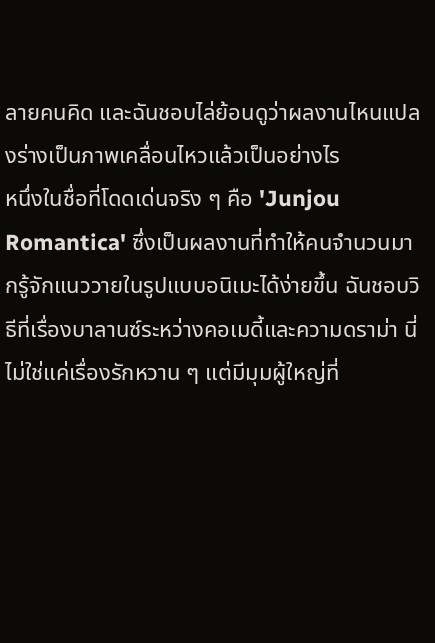ลายคนคิด และฉันชอบไล่ย้อนดูว่าผลงานไหนแปลงร่างเป็นภาพเคลื่อนไหวแล้วเป็นอย่างไร
หนึ่งในชื่อที่โดดเด่นจริง ๆ คือ 'Junjou Romantica' ซึ่งเป็นผลงานที่ทำให้คนจำนวนมากรู้จักแนววายในรูปแบบอนิเมะได้ง่ายขึ้น ฉันชอบวิธีที่เรื่องบาลานซ์ระหว่างคอเมดี้และความดราม่า นี่ไม่ใช่แค่เรื่องรักหวาน ๆ แต่มีมุมผู้ใหญ่ที่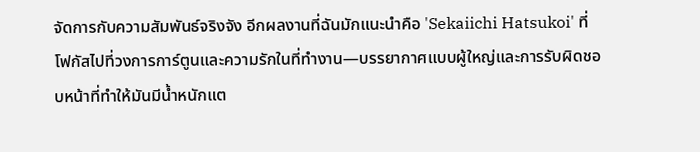จัดการกับความสัมพันธ์จริงจัง อีกผลงานที่ฉันมักแนะนำคือ 'Sekaiichi Hatsukoi' ที่โฟกัสไปที่วงการการ์ตูนและความรักในที่ทำงาน—บรรยากาศแบบผู้ใหญ่และการรับผิดชอบหน้าที่ทำให้มันมีน้ำหนักแต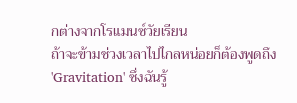กต่างจากโรแมนซ์วัยเรียน
ถ้าจะข้ามช่วงเวลาไปไกลหน่อยก็ต้องพูดถึง 'Gravitation' ซึ่งฉันรู้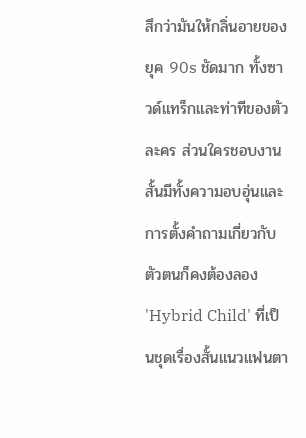สึกว่ามันให้กลิ่นอายของยุค 90s ชัดมาก ทั้งซาวด์แทร็กและท่าทีของตัวละคร ส่วนใครชอบงานสั้นมีทั้งความอบอุ่นและการตั้งคำถามเกี่ยวกับตัวตนก็คงต้องลอง 'Hybrid Child' ที่เป็นชุดเรื่องสั้นแนวแฟนตา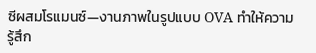ซีผสมโรแมนซ์—งานภาพในรูปแบบ OVA ทำให้ความรู้สึก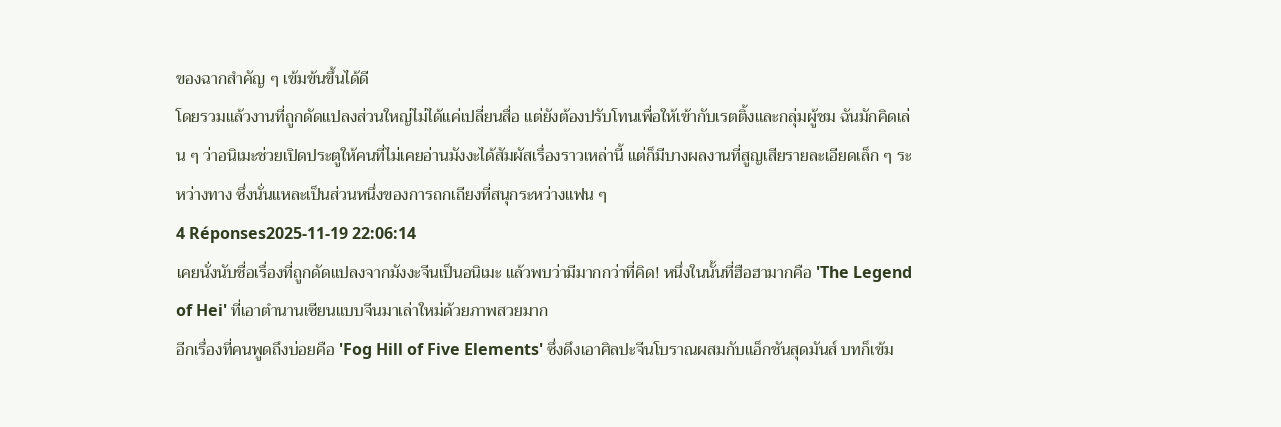ของฉากสำคัญ ๆ เข้มข้นขึ้นได้ดี
โดยรวมแล้วงานที่ถูกดัดแปลงส่วนใหญ่ไม่ได้แค่เปลี่ยนสื่อ แต่ยังต้องปรับโทนเพื่อให้เข้ากับเรตติ้งและกลุ่มผู้ชม ฉันมักคิดเล่น ๆ ว่าอนิเมะช่วยเปิดประตูให้คนที่ไม่เคยอ่านมังงะได้สัมผัสเรื่องราวเหล่านี้ แต่ก็มีบางผลงานที่สูญเสียรายละเอียดเล็ก ๆ ระหว่างทาง ซึ่งนั่นแหละเป็นส่วนหนึ่งของการถกเถียงที่สนุกระหว่างแฟน ๆ
4 Réponses2025-11-19 22:06:14
เคยนั่งนับชื่อเรื่องที่ถูกดัดแปลงจากมังงะจีนเป็นอนิเมะ แล้วพบว่ามีมากกว่าที่คิด! หนึ่งในนั้นที่ฮือฮามากคือ 'The Legend of Hei' ที่เอาตำนานเซียนแบบจีนมาเล่าใหม่ด้วยภาพสวยมาก
อีกเรื่องที่คนพูดถึงบ่อยคือ 'Fog Hill of Five Elements' ซึ่งดึงเอาศิลปะจีนโบราณผสมกับแอ็กชันสุดมันส์ บทก็เข้ม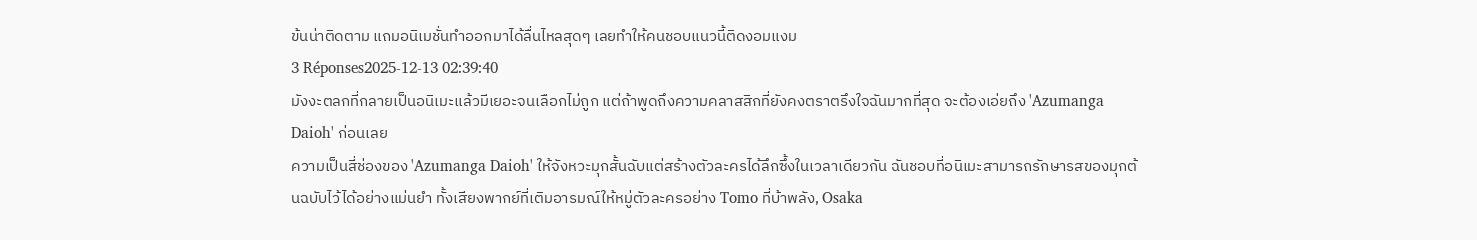ข้นน่าติดตาม แถมอนิเมชั่นทำออกมาได้ลื่นไหลสุดๆ เลยทำให้คนชอบแนวนี้ติดงอมแงม
3 Réponses2025-12-13 02:39:40
มังงะตลกที่กลายเป็นอนิเมะแล้วมีเยอะจนเลือกไม่ถูก แต่ถ้าพูดถึงความคลาสสิกที่ยังคงตราตรึงใจฉันมากที่สุด จะต้องเอ่ยถึง 'Azumanga Daioh' ก่อนเลย
ความเป็นสี่ช่องของ 'Azumanga Daioh' ให้จังหวะมุกสั้นฉับแต่สร้างตัวละครได้ลึกซึ้งในเวลาเดียวกัน ฉันชอบที่อนิเมะสามารถรักษารสของมุกต้นฉบับไว้ได้อย่างแม่นยำ ทั้งเสียงพากย์ที่เติมอารมณ์ให้หมู่ตัวละครอย่าง Tomo ที่บ้าพลัง, Osaka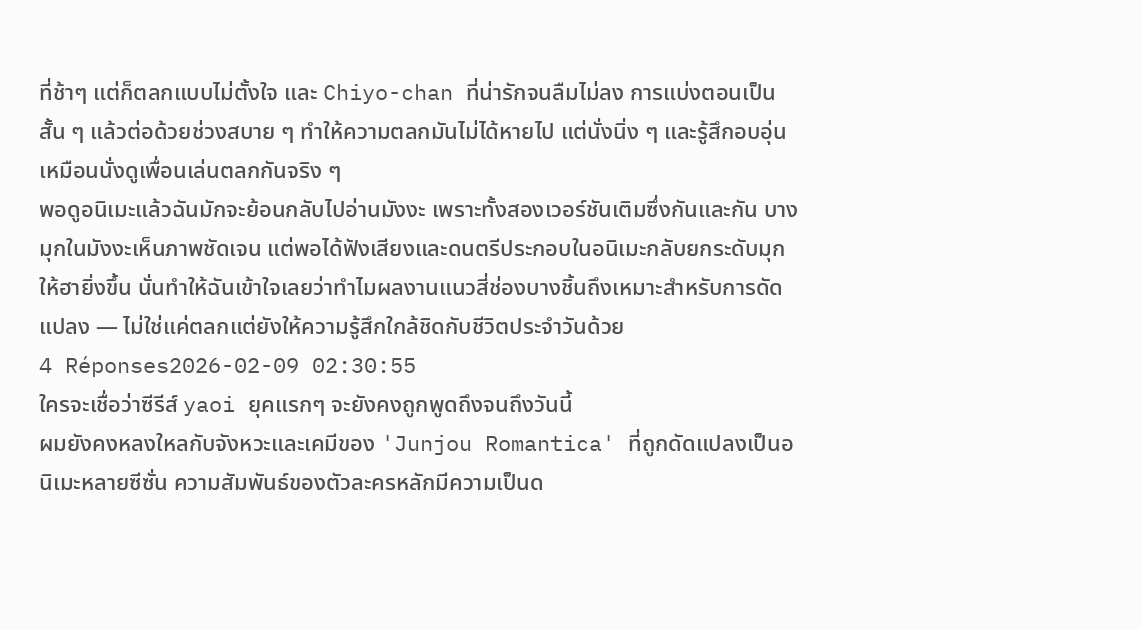ที่ช้าๆ แต่ก็ตลกแบบไม่ตั้งใจ และ Chiyo-chan ที่น่ารักจนลืมไม่ลง การแบ่งตอนเป็นสั้น ๆ แล้วต่อด้วยช่วงสบาย ๆ ทำให้ความตลกมันไม่ได้หายไป แต่นั่งนิ่ง ๆ และรู้สึกอบอุ่นเหมือนนั่งดูเพื่อนเล่นตลกกันจริง ๆ
พอดูอนิเมะแล้วฉันมักจะย้อนกลับไปอ่านมังงะ เพราะทั้งสองเวอร์ชันเติมซึ่งกันและกัน บางมุกในมังงะเห็นภาพชัดเจน แต่พอได้ฟังเสียงและดนตรีประกอบในอนิเมะกลับยกระดับมุกให้ฮายิ่งขึ้น นั่นทำให้ฉันเข้าใจเลยว่าทำไมผลงานแนวสี่ช่องบางชิ้นถึงเหมาะสำหรับการดัดแปลง — ไม่ใช่แค่ตลกแต่ยังให้ความรู้สึกใกล้ชิดกับชีวิตประจำวันด้วย
4 Réponses2026-02-09 02:30:55
ใครจะเชื่อว่าซีรีส์ yaoi ยุคแรกๆ จะยังคงถูกพูดถึงจนถึงวันนี้
ผมยังคงหลงใหลกับจังหวะและเคมีของ 'Junjou Romantica' ที่ถูกดัดแปลงเป็นอนิเมะหลายซีซั่น ความสัมพันธ์ของตัวละครหลักมีความเป็นด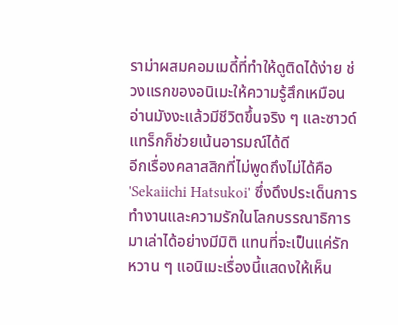ราม่าผสมคอมเมดี้ที่ทำให้ดูติดได้ง่าย ช่วงแรกของอนิเมะให้ความรู้สึกเหมือนอ่านมังงะแล้วมีชีวิตขึ้นจริง ๆ และซาวด์แทร็กก็ช่วยเน้นอารมณ์ได้ดี
อีกเรื่องคลาสสิกที่ไม่พูดถึงไม่ได้คือ 'Sekaiichi Hatsukoi' ซึ่งดึงประเด็นการทำงานและความรักในโลกบรรณาธิการมาเล่าได้อย่างมีมิติ แทนที่จะเป็นแค่รักหวาน ๆ แอนิเมะเรื่องนี้แสดงให้เห็น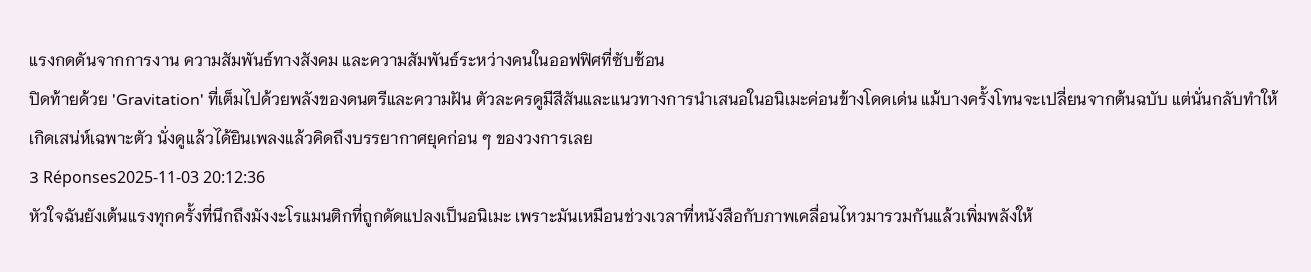แรงกดดันจากการงาน ความสัมพันธ์ทางสังคม และความสัมพันธ์ระหว่างคนในออฟฟิศที่ซับซ้อน
ปิดท้ายด้วย 'Gravitation' ที่เต็มไปด้วยพลังของดนตรีและความฝัน ตัวละครดูมีสีสันและแนวทางการนำเสนอในอนิเมะค่อนข้างโดดเด่น แม้บางครั้งโทนจะเปลี่ยนจากต้นฉบับ แต่นั่นกลับทำให้เกิดเสน่ห์เฉพาะตัว นั่งดูแล้วได้ยินเพลงแล้วคิดถึงบรรยากาศยุคก่อน ๆ ของวงการเลย
3 Réponses2025-11-03 20:12:36
หัวใจฉันยังเต้นแรงทุกครั้งที่นึกถึงมังงะโรแมนติกที่ถูกดัดแปลงเป็นอนิเมะ เพราะมันเหมือนช่วงเวลาที่หนังสือกับภาพเคลื่อนไหวมารวมกันแล้วเพิ่มพลังให้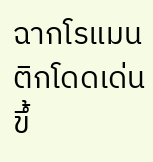ฉากโรแมนติกโดดเด่นขึ้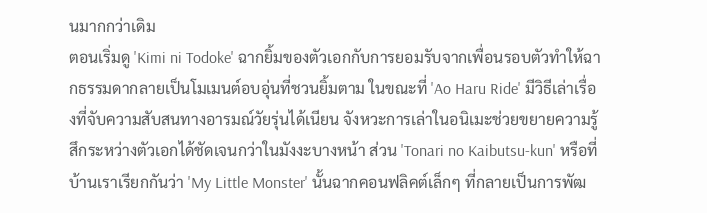นมากกว่าเดิม
ตอนเริ่มดู 'Kimi ni Todoke' ฉากยิ้มของตัวเอกกับการยอมรับจากเพื่อนรอบตัวทำให้ฉากธรรมดากลายเป็นโมเมนต์อบอุ่นที่ชวนยิ้มตาม ในขณะที่ 'Ao Haru Ride' มีวิธีเล่าเรื่องที่จับความสับสนทางอารมณ์วัยรุ่นได้เนียน จังหวะการเล่าในอนิเมะช่วยขยายความรู้สึกระหว่างตัวเอกได้ชัดเจนกว่าในมังงะบางหน้า ส่วน 'Tonari no Kaibutsu-kun' หรือที่บ้านเราเรียกกันว่า 'My Little Monster' นั้นฉากคอนฟลิคต์เล็กๆ ที่กลายเป็นการพัฒ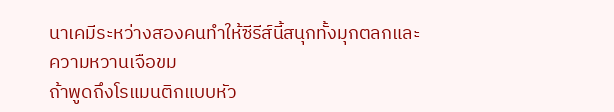นาเคมีระหว่างสองคนทำให้ซีรีส์นี้สนุกทั้งมุกตลกและความหวานเจือขม
ถ้าพูดถึงโรแมนติกแบบหัว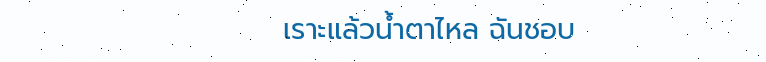เราะแล้วน้ำตาไหล ฉันชอบ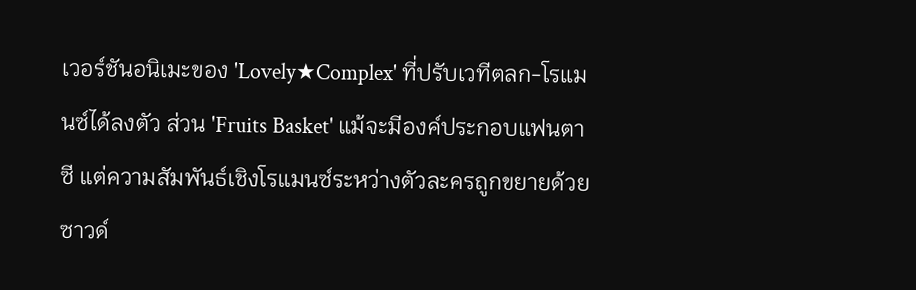เวอร์ชันอนิเมะของ 'Lovely★Complex' ที่ปรับเวทีตลก-โรแมนซ์ได้ลงตัว ส่วน 'Fruits Basket' แม้จะมีองค์ประกอบแฟนตาซี แต่ความสัมพันธ์เชิงโรแมนซ์ระหว่างตัวละครถูกขยายด้วยซาวด์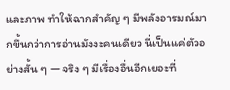และภาพ ทำให้ฉากสำคัญ ๆ มีพลังอารมณ์มากขึ้นกว่าการอ่านมังงะคนเดียว นี่เป็นแค่ตัวอย่างสั้น ๆ — จริง ๆ มีเรื่องอื่นอีกเยอะที่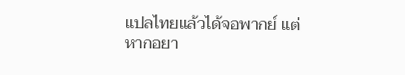แปลไทยแล้วได้จอพากย์ แต่หากอยา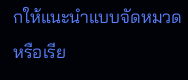กให้แนะนำแบบจัดหมวดหรือเรีย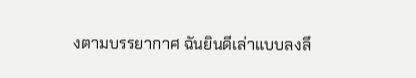งตามบรรยากาศ ฉันยินดีเล่าแบบลงลึ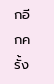กอีกครั้ง